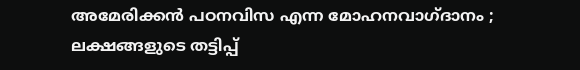അമേരിക്കൻ പഠനവിസ എന്ന മോഹനവാഗ്ദാനം ; ലക്ഷങ്ങളുടെ തട്ടിപ്പ്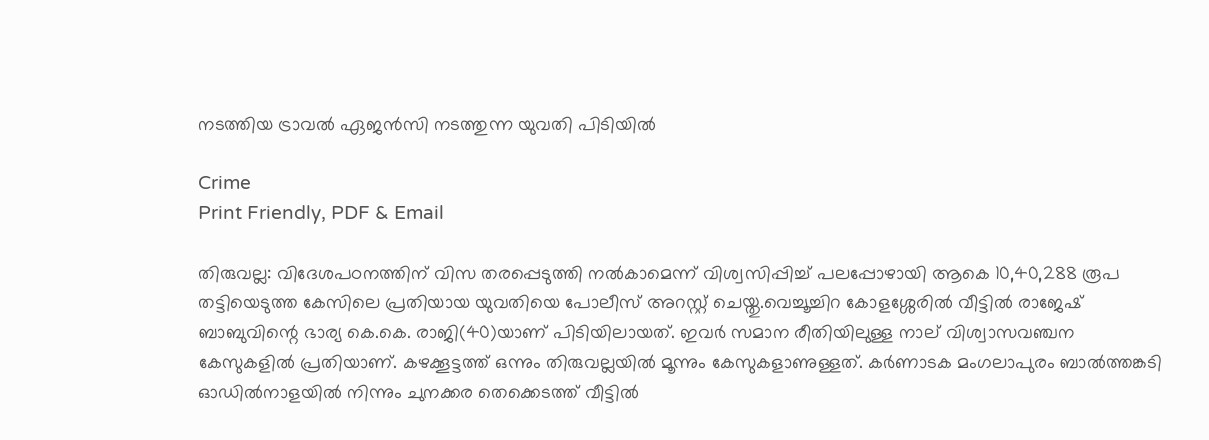നടത്തിയ ട്രാവൽ ഏജൻസി നടത്തുന്ന യുവതി പിടിയിൽ

Crime
Print Friendly, PDF & Email

തിരുവല്ല: വിദേശപഠനത്തിന് വിസ തരപ്പെടുത്തി നല്‍കാമെന്ന് വിശ്വസിപ്പിച്ച് പലപ്പോഴായി ആകെ 10,40,288 രൂപ തട്ടിയെടുത്ത കേസിലെ പ്രതിയായ യുവതിയെ പോലീസ് അറസ്റ്റ് ചെയ്തു.വെച്ചൂച്ചിറ കോളശ്ശേരില്‍ വീട്ടില്‍ രാജേഷ് ബാബുവിന്റെ ഭാര്യ കെ.കെ. രാജി(40)യാണ് പിടിയിലായത്. ഇവര്‍ സമാന രീതിയിലുള്ള നാല് വിശ്വാസവഞ്ചന കേസുകളില്‍ പ്രതിയാണ്. കഴക്കൂട്ടത്ത് ഒന്നും തിരുവല്ലയില്‍ മൂന്നും കേസുകളാണുള്ളത്. കര്‍ണാടക മംഗലാപുരം ബാല്‍ത്തങ്കടി ഓഡില്‍നാളയില്‍ നിന്നും ചുനക്കര തെക്കെടത്ത് വീട്ടില്‍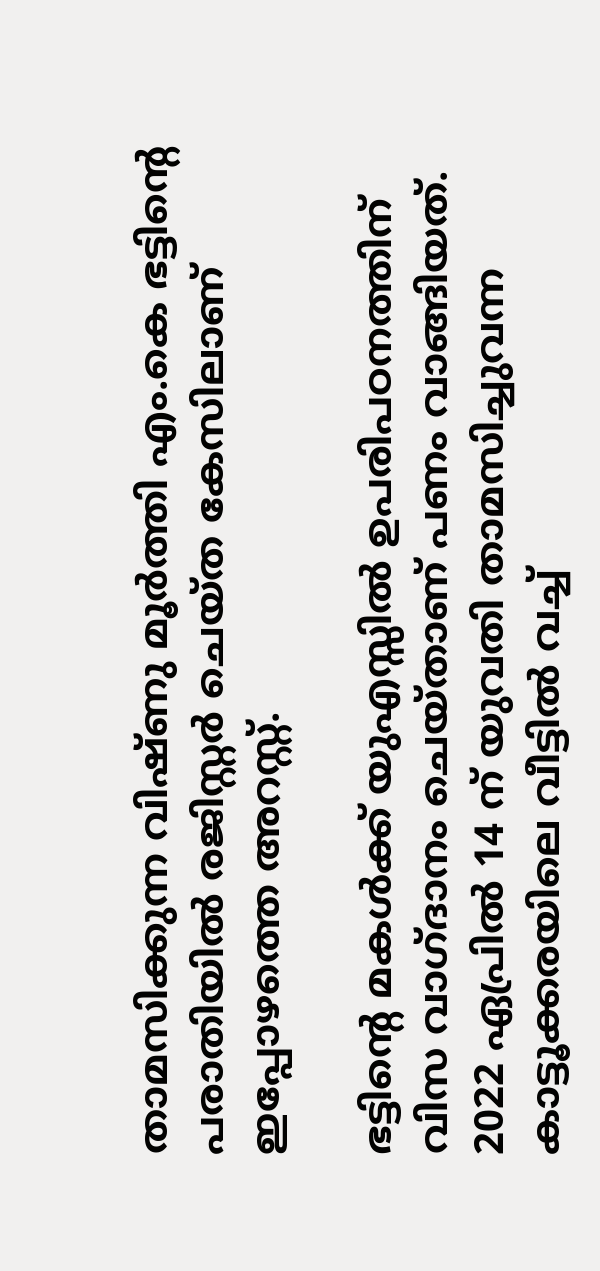താമസിക്കുന്ന വിഷ്ണു മൂര്‍ത്തി എം.കെ ഭട്ടിന്റെ പരാതിയില്‍ രജിസ്റ്റര്‍ ചെയ്ത കേസിലാണ് ഇപ്പോഴത്തെ അറസ്റ്റ്.

ഭട്ടിന്റെ മകള്‍ക്ക് യുഎസ്സില്‍ ഉപരിപഠനത്തിന് വിസ വാഗ്ദാനം ചെയ്താണ് പണം വാങ്ങിയത്. 2022 ഏപ്രില്‍ 14 ന് യുവതി താമസിച്ചുവന്ന കാട്ടൂക്കരയിലെ വീട്ടില്‍ വച്ച്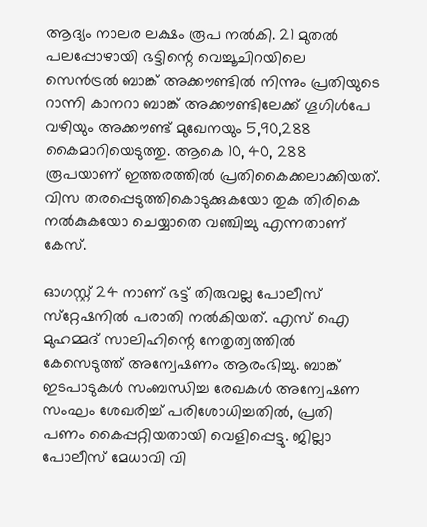ആദ്യം നാലര ലക്ഷം രൂപ നല്‍കി. 21 മുതല്‍ പലപ്പോഴായി ഭട്ടിന്റെ വെച്ചൂചിറയിലെ സെന്‍ട്രല്‍ ബാങ്ക് അക്കൗണ്ടില്‍ നിന്നും പ്രതിയുടെ റാന്നി കാനറാ ബാങ്ക് അക്കൗണ്ടിലേക്ക് ഗൂഗിള്‍പേ വഴിയും അക്കൗണ്ട് മുഖേനയും 5,90,288 കൈമാറിയെടുത്തു. ആകെ 10, 40, 288 രൂപയാണ് ഇത്തരത്തില്‍ പ്രതികൈക്കലാക്കിയത്. വിസ തരപ്പെടുത്തികൊടുക്കുകയോ തുക തിരികെ നല്‍കുകയോ ചെയ്യാതെ വഞ്ചിച്ചു എന്നതാണ് കേസ്.

ഓഗസ്റ്റ് 24 നാണ് ഭട്ട് തിരുവല്ല പോലീസ് സ്‌റ്റേഷനില്‍ പരാതി നല്‍കിയത്. എസ് ഐ മുഹമ്മദ് സാലിഹിന്റെ നേതൃത്വത്തില്‍ കേസെടുത്ത് അന്വേഷണം ആരംഭിച്ചു. ബാങ്ക് ഇടപാടുകള്‍ സംബന്ധിച്ച രേഖകള്‍ അന്വേഷണ സംഘം ശേഖരിച്ച് പരിശോധിച്ചതില്‍, പ്രതി പണം കൈപ്പറ്റിയതായി വെളിപ്പെട്ടു. ജില്ലാ പോലീസ് മേധാവി വി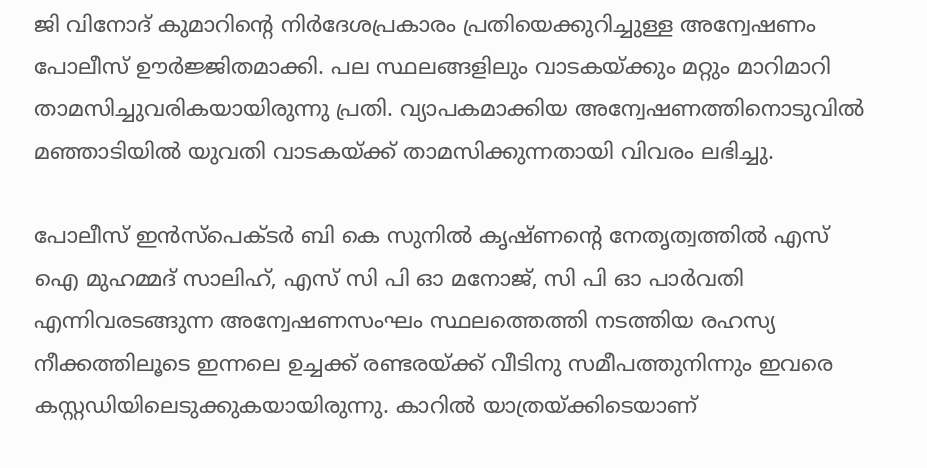ജി വിനോദ് കുമാറിന്റെ നിര്‍ദേശപ്രകാരം പ്രതിയെക്കുറിച്ചുള്ള അന്വേഷണം പോലീസ് ഊര്‍ജ്ജിതമാക്കി. പല സ്ഥലങ്ങളിലും വാടകയ്ക്കും മറ്റും മാറിമാറി താമസിച്ചുവരികയായിരുന്നു പ്രതി. വ്യാപകമാക്കിയ അന്വേഷണത്തിനൊടുവില്‍ മഞ്ഞാടിയില്‍ യുവതി വാടകയ്ക്ക് താമസിക്കുന്നതായി വിവരം ലഭിച്ചു.

പോലീസ് ഇന്‍സ്‌പെക്ടര്‍ ബി കെ സുനില്‍ കൃഷ്ണന്റെ നേതൃത്വത്തില്‍ എസ് ഐ മുഹമ്മദ് സാലിഹ്, എസ് സി പി ഓ മനോജ്, സി പി ഓ പാര്‍വതി എന്നിവരടങ്ങുന്ന അന്വേഷണസംഘം സ്ഥലത്തെത്തി നടത്തിയ രഹസ്യ നീക്കത്തിലൂടെ ഇന്നലെ ഉച്ചക്ക് രണ്ടരയ്ക്ക് വീടിനു സമീപത്തുനിന്നും ഇവരെ കസ്റ്റഡിയിലെടുക്കുകയായിരുന്നു. കാറില്‍ യാത്രയ്ക്കിടെയാണ്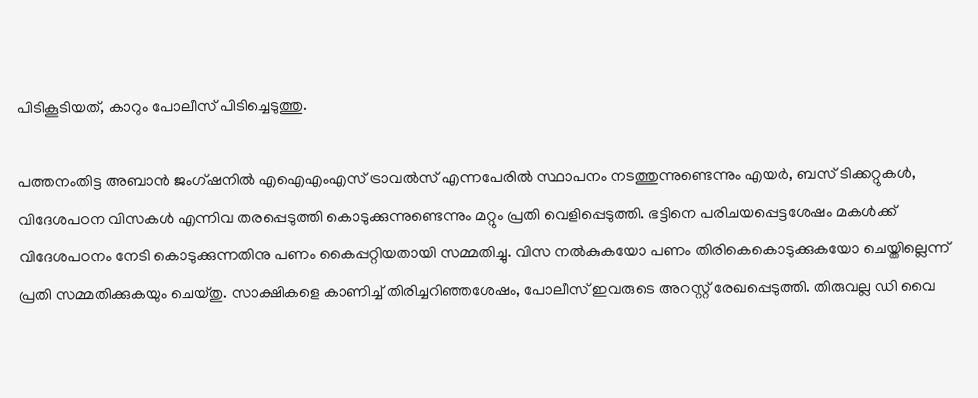പിടികൂടിയത്, കാറും പോലീസ് പിടിച്ചെടുത്തു.

പത്തനംതിട്ട അബാന്‍ ജംഗ്ഷനില്‍ എഐഎംഎസ് ട്രാവല്‍സ് എന്നപേരില്‍ സ്ഥാപനം നടത്തുന്നുണ്ടെന്നും എയര്‍, ബസ് ടിക്കറ്റുകള്‍, വിദേശപഠന വിസകള്‍ എന്നിവ തരപ്പെടുത്തി കൊടുക്കുന്നുണ്ടെന്നും മറ്റും പ്രതി വെളിപ്പെടുത്തി. ഭട്ടിനെ പരിചയപ്പെട്ടശേഷം മകള്‍ക്ക് വിദേശപഠനം നേടി കൊടുക്കുന്നതിനു പണം കൈപ്പറ്റിയതായി സമ്മതിച്ചു. വിസ നല്‍കുകയോ പണം തിരികെകൊടുക്കുകയോ ചെയ്തില്ലെന്ന് പ്രതി സമ്മതിക്കുകയും ചെയ്തു. സാക്ഷികളെ കാണിച്ച് തിരിച്ചറിഞ്ഞശേഷം, പോലീസ് ഇവരുടെ അറസ്റ്റ് രേഖപ്പെടുത്തി. തിരുവല്ല ഡി വൈ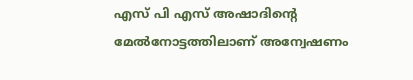എസ് പി എസ് അഷാദിന്റെ മേല്‍നോട്ടത്തിലാണ് അന്വേഷണം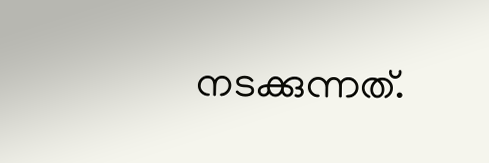നടക്കുന്നത്.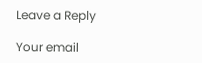Leave a Reply

Your email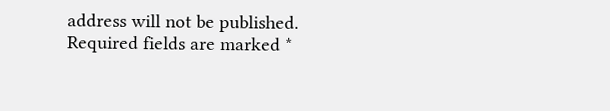address will not be published. Required fields are marked *